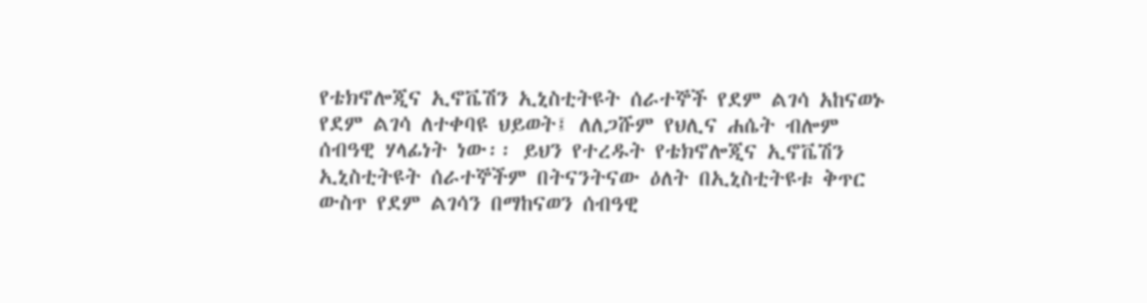የቴክኖሎጂና ኢኖቬሽን ኢኒስቲትዩት ሰራተኞች የደም ልገሳ አከናወኑ
የደም ልገሳ ለተቀባዩ ህይወት፤ ለለጋሹም የህሊና ሐሴት ብሎም ሰብዓዊ ሃላፊነት ነው፡፡ ይህን የተረዱት የቴክኖሎጂና ኢኖቬሽን ኢኒስቲትዩት ሰራተኞችም በትናንትናው ዕለት በኢኒስቲትዩቱ ቅጥር ውስጥ የደም ልገሳን በማከናወን ሰብዓዊ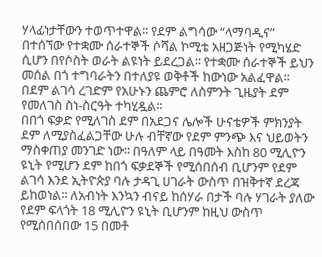ሃላፊነታቸውን ተወጥተዋል፡፡ የደም ልግሳው “ላማባዲና” በተሰኘው የተቋሙ ሰራተኞች ሶሻል ኮሚቴ አዘጋጅነት የሚካሄድ ሲሆን በየሶስት ወራት ልዩነት ይደረጋል፡፡ የተቋሙ ሰራተኞች ይህን መሰል በጎ ተግባራትን በተለያዩ ወቅቶች ከውነው አልፈዋል፡፡ በደም ልገሳ ረገድም የአሁኑን ጨምሮ ለስምንት ጊዜያት ደም የመለገስ ስነ-ስርዓት ተካሂዷል፡፡
በበጎ ፍቃድ የሚለገስ ደም በአደጋና ሌሎች ሁናቴዎች ምክንያት ደም ለሚያስፈልጋቸው ሁሉ ብቸኛው የደም ምንጭ እና ህይወትን ማስቀጠያ መንገድ ነው፡፡ በዓለም ላይ በዓመት እስከ 80 ሚሊዮን ዩኒት የሚሆን ደም ከበጎ ፍቃደኞች የሚሰበሰብ ቢሆንም የደም ልገሳ እንደ ኢትዮጵያ ባሉ ታዳጊ ሀገራት ውስጥ በዝቅተኛ ደረጃ ይከወነል፡፡ ለአብነት እንኳን ብናይ ከሰሃራ በታች ባሉ ሃገራት ያለው የደም ፍላጎት 18 ሚሊዮን ዩኒት ቢሆንም ከዚህ ውስጥ የሚሰበሰበው 15 በመቶ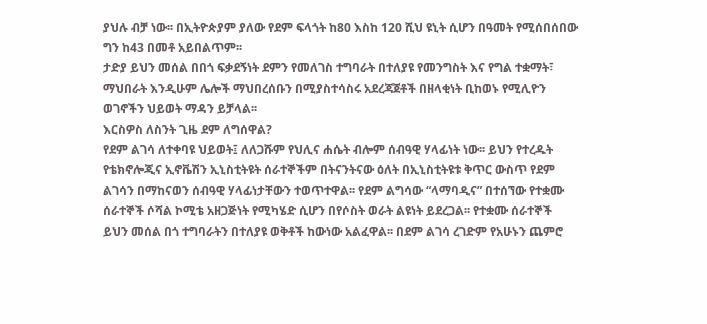ያህሉ ብቻ ነው፡፡ በኢትዮጵያም ያለው የደም ፍላጎት ከ80 እስከ 120 ሺህ ዩኒት ሲሆን በዓመት የሚሰበሰበው ግን ከ43 በመቶ አይበልጥም፡፡
ታድያ ይህን መሰል በበጎ ፍቃደኝነት ደምን የመለገስ ተግባራት በተለያዩ የመንግስት እና የግል ተቋማት፣ ማህበራት እንዲሁም ሌሎች ማህበረሰቡን በሚያስተሳስሩ አደረጃጀቶች በዘላቂነት ቢከወኑ የሚሊዮን ወገኖችን ህይወት ማዳን ይቻላል፡፡
እርስዎስ ለስንት ጊዜ ደም ለግሰዋል?
የደም ልገሳ ለተቀባዩ ህይወት፤ ለለጋሹም የህሊና ሐሴት ብሎም ሰብዓዊ ሃላፊነት ነው፡፡ ይህን የተረዱት የቴክኖሎጂና ኢኖቬሽን ኢኒስቲትዩት ሰራተኞችም በትናንትናው ዕለት በኢኒስቲትዩቱ ቅጥር ውስጥ የደም ልገሳን በማከናወን ሰብዓዊ ሃላፊነታቸውን ተወጥተዋል፡፡ የደም ልግሳው “ላማባዲና” በተሰኘው የተቋሙ ሰራተኞች ሶሻል ኮሚቴ አዘጋጅነት የሚካሄድ ሲሆን በየሶስት ወራት ልዩነት ይደረጋል፡፡ የተቋሙ ሰራተኞች ይህን መሰል በጎ ተግባራትን በተለያዩ ወቅቶች ከውነው አልፈዋል፡፡ በደም ልገሳ ረገድም የአሁኑን ጨምሮ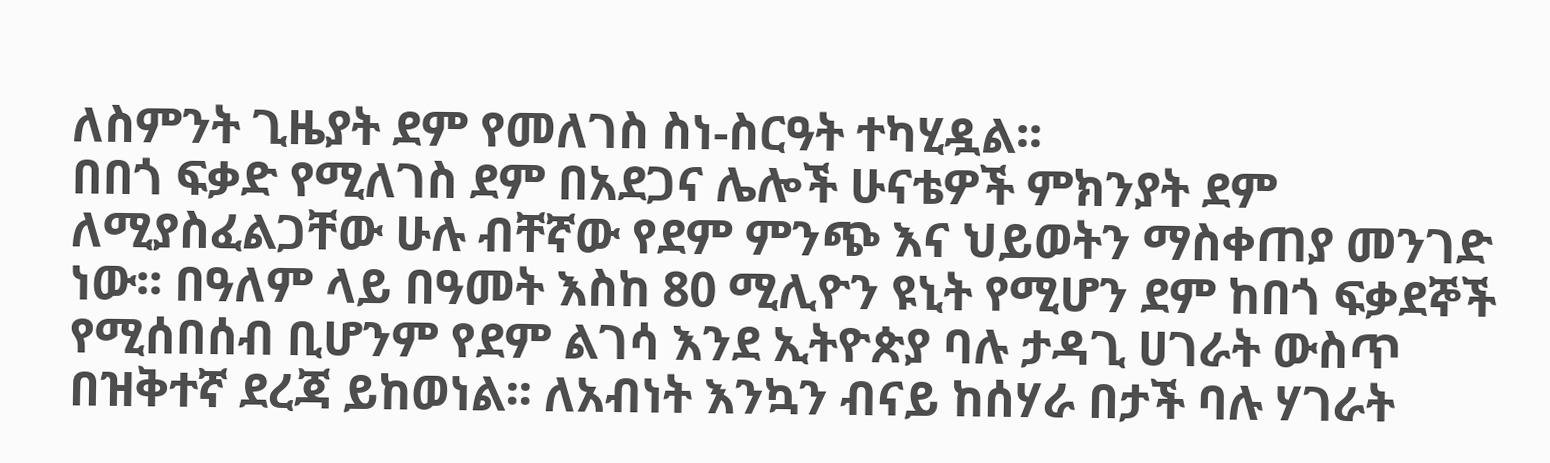ለስምንት ጊዜያት ደም የመለገስ ስነ-ስርዓት ተካሂዷል፡፡
በበጎ ፍቃድ የሚለገስ ደም በአደጋና ሌሎች ሁናቴዎች ምክንያት ደም ለሚያስፈልጋቸው ሁሉ ብቸኛው የደም ምንጭ እና ህይወትን ማስቀጠያ መንገድ ነው፡፡ በዓለም ላይ በዓመት እስከ 80 ሚሊዮን ዩኒት የሚሆን ደም ከበጎ ፍቃደኞች የሚሰበሰብ ቢሆንም የደም ልገሳ እንደ ኢትዮጵያ ባሉ ታዳጊ ሀገራት ውስጥ በዝቅተኛ ደረጃ ይከወነል፡፡ ለአብነት እንኳን ብናይ ከሰሃራ በታች ባሉ ሃገራት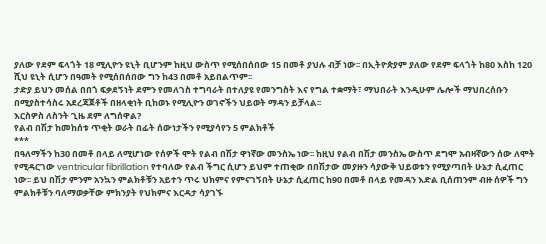ያለው የደም ፍላጎት 18 ሚሊዮን ዩኒት ቢሆንም ከዚህ ውስጥ የሚሰበሰበው 15 በመቶ ያህሉ ብቻ ነው፡፡ በኢትዮጵያም ያለው የደም ፍላጎት ከ80 እስከ 120 ሺህ ዩኒት ሲሆን በዓመት የሚሰበሰበው ግን ከ43 በመቶ አይበልጥም፡፡
ታድያ ይህን መሰል በበጎ ፍቃደኝነት ደምን የመለገስ ተግባራት በተለያዩ የመንግስት እና የግል ተቋማት፣ ማህበራት እንዲሁም ሌሎች ማህበረሰቡን በሚያስተሳስሩ አደረጃጀቶች በዘላቂነት ቢከወኑ የሚሊዮን ወገኖችን ህይወት ማዳን ይቻላል፡፡
እርስዎስ ለስንት ጊዜ ደም ለግሰዋል?
የልብ በሽታ ከመከሰቱ ጥቂት ወራት በፊት ሰውነታችን የሚያሳየን 5 ምልክቶች
***
በዓለማችን ከ30 በመቶ በላይ ለሚሆነው የሰዎች ሞት የልብ በሽታ ዋነኛው መንስኤ ነው፡፡ ከዚህ የልብ በሽታ መንስኤ ውስጥ ደግሞ አብዛኛውን ሰው ለሞት የሚዳርገው ventricular fibrillation የተባለው የልብ ችግር ሲሆን ይህም ተጠቂው በበሽታው መያዙን ሳያውቅ ህይወቱን የሚያጣበት ሁኔታ ሲፈጠር ነው፡፡ ይህ በሽታ ምንም አንኳን ምልክቶቹን አይተን ጥሩ ህክምና የምናገኝበት ሁኔታ ሲፈጠር ከ90 በመቶ በላይ የመዳን እድል ቢሰጠንም ብዙ ሰዎች ግን ምልክቶቹን ባለማወቃቸው ምክንያት የህክምና እርዳታ ሳያገኙ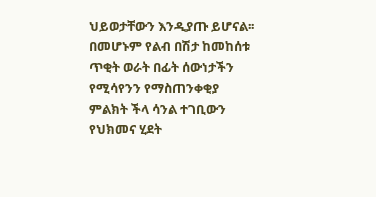ህይወታቸውን እንዲያጡ ይሆናል፡፡ በመሆኑም የልብ በሽታ ከመከሰቱ ጥቂት ወራት በፊት ሰውነታችን የሚሳየንን የማስጠንቀቂያ ምልክት ችላ ሳንል ተገቢውን የህክመና ሂደት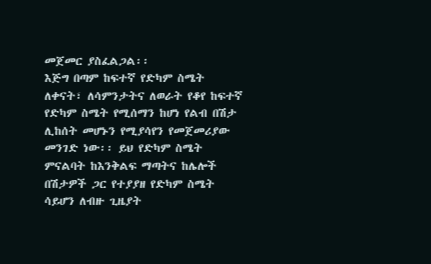መጀመር ያስፈልጋል፡፡
እጅግ በጣም ከፍተኛ የድካም ስሜት
ለቀናት፣ ለሳምንታትና ለወራት የቆየ ከፍተኛ የድካም ስሜት የሚሰማን ከሆነ የልብ በሽታ ሊከሰት መሆኑን የሚያሳየን የመጀመሪያው መንገድ ነው፡፡ ይህ የድካም ስሜት ምናልባት ከእንቅልፍ ማጣትና ከሌሎች በሽታዎች ጋር የተያያዘ የድካም ስሜት ሳይሆን ለብዙ ጊዜያት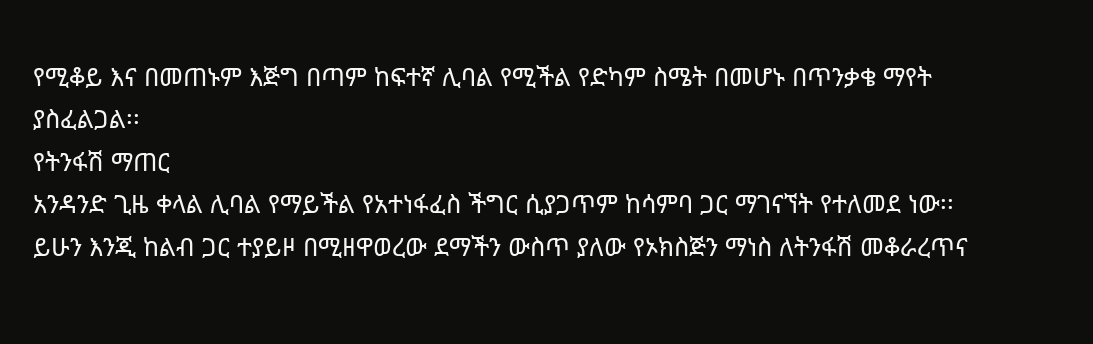የሚቆይ እና በመጠኑም እጅግ በጣም ከፍተኛ ሊባል የሚችል የድካም ስሜት በመሆኑ በጥንቃቄ ማየት ያስፈልጋል፡፡
የትንፋሽ ማጠር
አንዳንድ ጊዜ ቀላል ሊባል የማይችል የአተነፋፈስ ችግር ሲያጋጥም ከሳምባ ጋር ማገናኘት የተለመደ ነው፡፡ ይሁን እንጂ ከልብ ጋር ተያይዞ በሚዘዋወረው ደማችን ውስጥ ያለው የኦክስጅን ማነስ ለትንፋሽ መቆራረጥና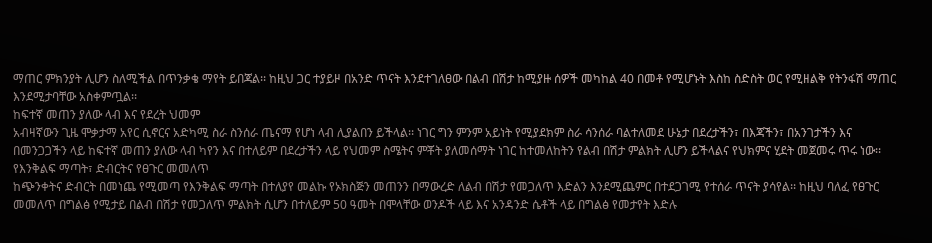ማጠር ምክንያት ሊሆን ስለሚችል በጥንቃቄ ማየት ይበጃል፡፡ ከዚህ ጋር ተያይዞ በአንድ ጥናት እንደተገለፀው በልብ በሽታ ከሚያዙ ሰዎች መካከል 40 በመቶ የሚሆኑት እስከ ስድስት ወር የሚዘልቅ የትንፋሽ ማጠር እንደሚታባቸው አስቀምጧል፡፡
ከፍተኛ መጠን ያለው ላብ እና የደረት ህመም
አብዛኛውን ጊዜ ሞቃታማ አየር ሲኖርና አድካሚ ስራ ስንሰራ ጤናማ የሆነ ላብ ሊያልበን ይችላል፡፡ ነገር ግን ምንም አይነት የሚያደክም ስራ ሳንሰራ ባልተለመደ ሁኔታ በደረታችን፣ በእጃችን፣ በአንገታችን እና በመንጋጋችን ላይ ከፍተኛ መጠን ያለው ላብ ካየን እና በተለይም በደረታችን ላይ የህመም ስሜትና ምቾት ያለመሰማት ነገር ከተመለከትን የልብ በሽታ ምልክት ሊሆን ይችላልና የህክምና ሂደት መጀመሩ ጥሩ ነው፡፡
የእንቅልፍ ማጣት፣ ድብርትና የፀጉር መመለጥ
ከጭንቀትና ድብርት በመነጨ የሚመጣ የእንቅልፍ ማጣት በተለያየ መልኩ የኦክስጅን መጠንን በማውረድ ለልብ በሽታ የመጋለጥ እድልን እንደሚጨምር በተደጋገሚ የተሰራ ጥናት ያሳየል፡፡ ከዚህ ባለፈ የፀጉር መመለጥ በግልፅ የሚታይ በልብ በሽታ የመጋለጥ ምልክት ሲሆን በተለይም 50 ዓመት በሞላቸው ወንዶች ላይ እና አንዳንድ ሴቶች ላይ በግልፅ የመታየት እድሉ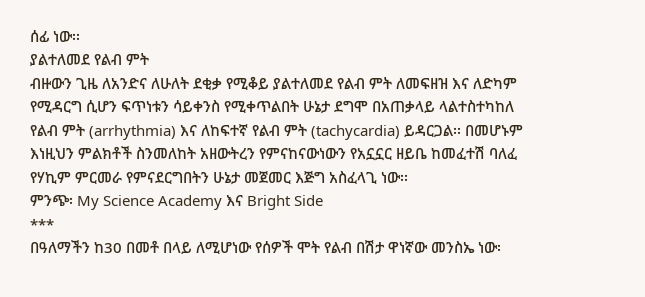ሰፊ ነው፡፡
ያልተለመደ የልብ ምት
ብዙውን ጊዜ ለአንድና ለሁለት ደቂቃ የሚቆይ ያልተለመደ የልብ ምት ለመፍዘዝ እና ለድካም የሚዳርግ ሲሆን ፍጥነቱን ሳይቀንስ የሚቀጥልበት ሁኔታ ደግሞ በአጠቃላይ ላልተስተካከለ የልብ ምት (arrhythmia) እና ለከፍተኛ የልብ ምት (tachycardia) ይዳርጋል፡፡ በመሆኑም እነዚህን ምልክቶች ስንመለከት አዘውትረን የምናከናውነውን የአኗኗር ዘይቤ ከመፈተሽ ባለፈ የሃኪም ምርመራ የምናደርግበትን ሁኔታ መጀመር እጅግ አስፈላጊ ነው፡፡
ምንጭ፡ My Science Academy እና Bright Side
***
በዓለማችን ከ30 በመቶ በላይ ለሚሆነው የሰዎች ሞት የልብ በሽታ ዋነኛው መንስኤ ነው፡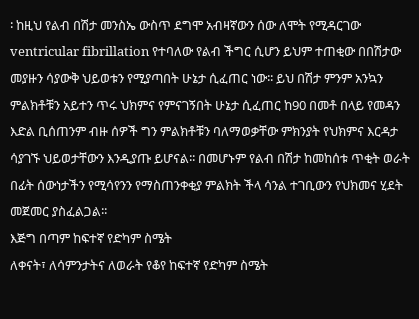፡ ከዚህ የልብ በሽታ መንስኤ ውስጥ ደግሞ አብዛኛውን ሰው ለሞት የሚዳርገው ventricular fibrillation የተባለው የልብ ችግር ሲሆን ይህም ተጠቂው በበሽታው መያዙን ሳያውቅ ህይወቱን የሚያጣበት ሁኔታ ሲፈጠር ነው፡፡ ይህ በሽታ ምንም አንኳን ምልክቶቹን አይተን ጥሩ ህክምና የምናገኝበት ሁኔታ ሲፈጠር ከ90 በመቶ በላይ የመዳን እድል ቢሰጠንም ብዙ ሰዎች ግን ምልክቶቹን ባለማወቃቸው ምክንያት የህክምና እርዳታ ሳያገኙ ህይወታቸውን እንዲያጡ ይሆናል፡፡ በመሆኑም የልብ በሽታ ከመከሰቱ ጥቂት ወራት በፊት ሰውነታችን የሚሳየንን የማስጠንቀቂያ ምልክት ችላ ሳንል ተገቢውን የህክመና ሂደት መጀመር ያስፈልጋል፡፡
እጅግ በጣም ከፍተኛ የድካም ስሜት
ለቀናት፣ ለሳምንታትና ለወራት የቆየ ከፍተኛ የድካም ስሜት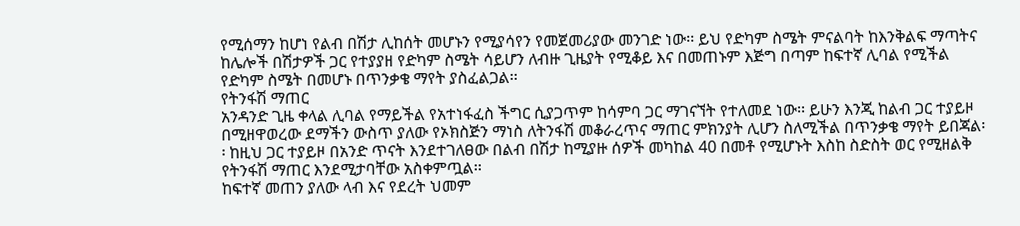የሚሰማን ከሆነ የልብ በሽታ ሊከሰት መሆኑን የሚያሳየን የመጀመሪያው መንገድ ነው፡፡ ይህ የድካም ስሜት ምናልባት ከእንቅልፍ ማጣትና ከሌሎች በሽታዎች ጋር የተያያዘ የድካም ስሜት ሳይሆን ለብዙ ጊዜያት የሚቆይ እና በመጠኑም እጅግ በጣም ከፍተኛ ሊባል የሚችል የድካም ስሜት በመሆኑ በጥንቃቄ ማየት ያስፈልጋል፡፡
የትንፋሽ ማጠር
አንዳንድ ጊዜ ቀላል ሊባል የማይችል የአተነፋፈስ ችግር ሲያጋጥም ከሳምባ ጋር ማገናኘት የተለመደ ነው፡፡ ይሁን እንጂ ከልብ ጋር ተያይዞ በሚዘዋወረው ደማችን ውስጥ ያለው የኦክስጅን ማነስ ለትንፋሽ መቆራረጥና ማጠር ምክንያት ሊሆን ስለሚችል በጥንቃቄ ማየት ይበጃል፡፡ ከዚህ ጋር ተያይዞ በአንድ ጥናት እንደተገለፀው በልብ በሽታ ከሚያዙ ሰዎች መካከል 40 በመቶ የሚሆኑት እስከ ስድስት ወር የሚዘልቅ የትንፋሽ ማጠር እንደሚታባቸው አስቀምጧል፡፡
ከፍተኛ መጠን ያለው ላብ እና የደረት ህመም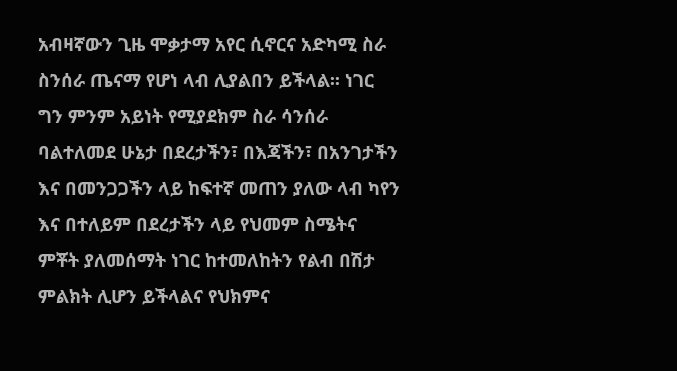አብዛኛውን ጊዜ ሞቃታማ አየር ሲኖርና አድካሚ ስራ ስንሰራ ጤናማ የሆነ ላብ ሊያልበን ይችላል፡፡ ነገር ግን ምንም አይነት የሚያደክም ስራ ሳንሰራ ባልተለመደ ሁኔታ በደረታችን፣ በእጃችን፣ በአንገታችን እና በመንጋጋችን ላይ ከፍተኛ መጠን ያለው ላብ ካየን እና በተለይም በደረታችን ላይ የህመም ስሜትና ምቾት ያለመሰማት ነገር ከተመለከትን የልብ በሽታ ምልክት ሊሆን ይችላልና የህክምና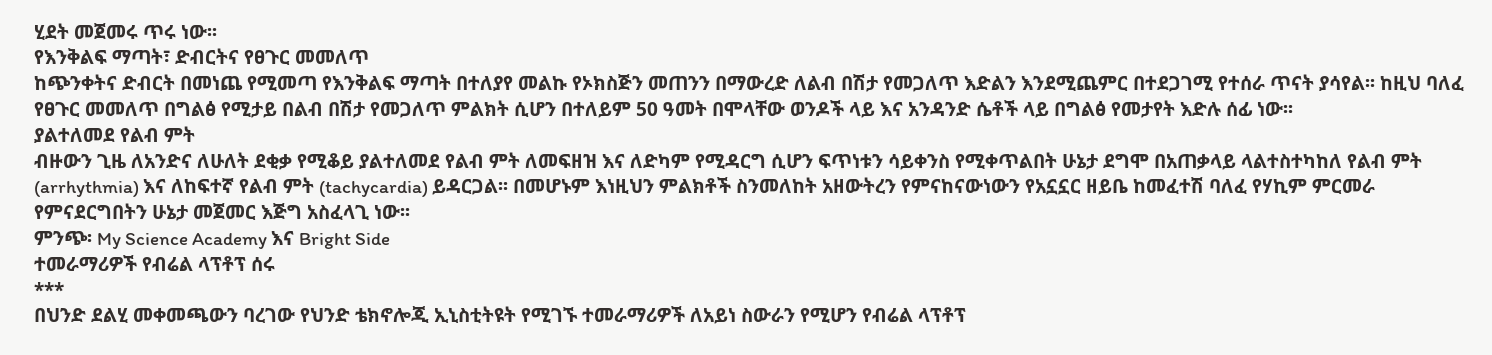ሂደት መጀመሩ ጥሩ ነው፡፡
የእንቅልፍ ማጣት፣ ድብርትና የፀጉር መመለጥ
ከጭንቀትና ድብርት በመነጨ የሚመጣ የእንቅልፍ ማጣት በተለያየ መልኩ የኦክስጅን መጠንን በማውረድ ለልብ በሽታ የመጋለጥ እድልን እንደሚጨምር በተደጋገሚ የተሰራ ጥናት ያሳየል፡፡ ከዚህ ባለፈ የፀጉር መመለጥ በግልፅ የሚታይ በልብ በሽታ የመጋለጥ ምልክት ሲሆን በተለይም 50 ዓመት በሞላቸው ወንዶች ላይ እና አንዳንድ ሴቶች ላይ በግልፅ የመታየት እድሉ ሰፊ ነው፡፡
ያልተለመደ የልብ ምት
ብዙውን ጊዜ ለአንድና ለሁለት ደቂቃ የሚቆይ ያልተለመደ የልብ ምት ለመፍዘዝ እና ለድካም የሚዳርግ ሲሆን ፍጥነቱን ሳይቀንስ የሚቀጥልበት ሁኔታ ደግሞ በአጠቃላይ ላልተስተካከለ የልብ ምት (arrhythmia) እና ለከፍተኛ የልብ ምት (tachycardia) ይዳርጋል፡፡ በመሆኑም እነዚህን ምልክቶች ስንመለከት አዘውትረን የምናከናውነውን የአኗኗር ዘይቤ ከመፈተሽ ባለፈ የሃኪም ምርመራ የምናደርግበትን ሁኔታ መጀመር እጅግ አስፈላጊ ነው፡፡
ምንጭ፡ My Science Academy እና Bright Side
ተመራማሪዎች የብሬል ላፕቶፕ ሰሩ
***
በህንድ ደልሂ መቀመጫውን ባረገው የህንድ ቴክኖሎጂ ኢኒስቲትዩት የሚገኙ ተመራማሪዎች ለአይነ ስውራን የሚሆን የብሬል ላፕቶፕ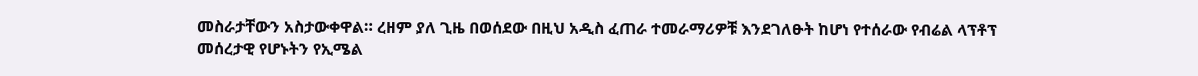መስራታቸውን አስታውቀዋል። ረዘም ያለ ጊዜ በወሰደው በዚህ አዲስ ፈጠራ ተመራማሪዎቹ እንደገለፁት ከሆነ የተሰራው የብሬል ላፕቶፕ መሰረታዊ የሆኑትን የኢሜል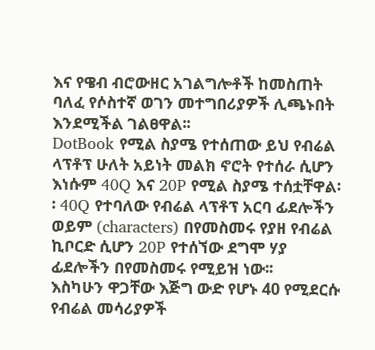እና የዌብ ብሮውዘር አገልግሎቶች ከመስጠት ባለፈ የሶስተኛ ወገን መተግበሪያዎች ሊጫኑበት እንደሚችል ገልፀዋል፡፡
DotBook የሚል ስያሜ የተሰጠው ይህ የብሬል ላፕቶፕ ሁለት አይነት መልክ ኖሮት የተሰራ ሲሆን እነሱም 40Q እና 20P የሚል ስያሜ ተሰቷቸዋል፡፡ 40Q የተባለው የብሬል ላፕቶፕ አርባ ፊደሎችን ወይም (characters) በየመስመሩ የያዘ የብሬል ኪቦርድ ሲሆን 20P የተሰኘው ደግሞ ሃያ ፊደሎችን በየመስመሩ የሚይዝ ነው፡፡
እስካሁን ዋጋቸው እጅግ ውድ የሆኑ 40 የሚደርሱ የብሬል መሳሪያዎች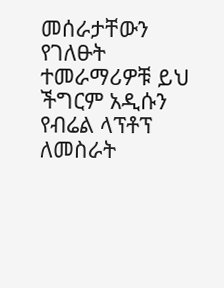መሰራታቸውን የገለፁት ተመራማሪዎቹ ይህ ችግርም አዲሱን የብሬል ላፕቶፕ ለመስራት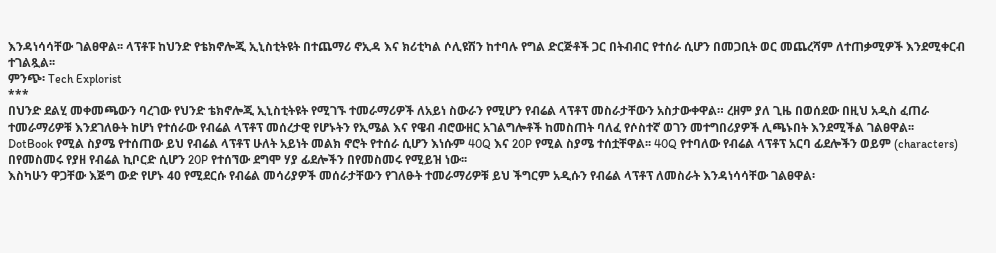እንዳነሳሳቸው ገልፀዋል፡፡ ላፕቶፑ ከህንድ የቴክኖሎጂ ኢኒስቲትዩት በተጨማሪ ኖኢዳ እና ክሪቲካል ሶሊዩሽን ከተባሉ የግል ድርጅቶች ጋር በትብብር የተሰራ ሲሆን በመጋቢት ወር መጨረሻም ለተጠቃሚዎች እንደሚቀርብ ተገልጿል፡፡
ምንጭ፡ Tech Explorist
***
በህንድ ደልሂ መቀመጫውን ባረገው የህንድ ቴክኖሎጂ ኢኒስቲትዩት የሚገኙ ተመራማሪዎች ለአይነ ስውራን የሚሆን የብሬል ላፕቶፕ መስራታቸውን አስታውቀዋል። ረዘም ያለ ጊዜ በወሰደው በዚህ አዲስ ፈጠራ ተመራማሪዎቹ እንደገለፁት ከሆነ የተሰራው የብሬል ላፕቶፕ መሰረታዊ የሆኑትን የኢሜል እና የዌብ ብሮውዘር አገልግሎቶች ከመስጠት ባለፈ የሶስተኛ ወገን መተግበሪያዎች ሊጫኑበት እንደሚችል ገልፀዋል፡፡
DotBook የሚል ስያሜ የተሰጠው ይህ የብሬል ላፕቶፕ ሁለት አይነት መልክ ኖሮት የተሰራ ሲሆን እነሱም 40Q እና 20P የሚል ስያሜ ተሰቷቸዋል፡፡ 40Q የተባለው የብሬል ላፕቶፕ አርባ ፊደሎችን ወይም (characters) በየመስመሩ የያዘ የብሬል ኪቦርድ ሲሆን 20P የተሰኘው ደግሞ ሃያ ፊደሎችን በየመስመሩ የሚይዝ ነው፡፡
እስካሁን ዋጋቸው እጅግ ውድ የሆኑ 40 የሚደርሱ የብሬል መሳሪያዎች መሰራታቸውን የገለፁት ተመራማሪዎቹ ይህ ችግርም አዲሱን የብሬል ላፕቶፕ ለመስራት እንዳነሳሳቸው ገልፀዋል፡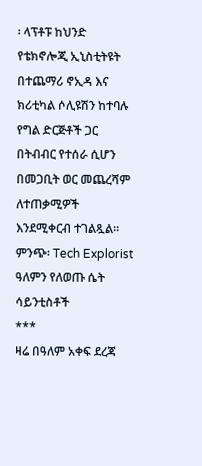፡ ላፕቶፑ ከህንድ የቴክኖሎጂ ኢኒስቲትዩት በተጨማሪ ኖኢዳ እና ክሪቲካል ሶሊዩሽን ከተባሉ የግል ድርጅቶች ጋር በትብብር የተሰራ ሲሆን በመጋቢት ወር መጨረሻም ለተጠቃሚዎች እንደሚቀርብ ተገልጿል፡፡
ምንጭ፡ Tech Explorist
ዓለምን የለወጡ ሴት ሳይንቲስቶች
***
ዛሬ በዓለም አቀፍ ደረጃ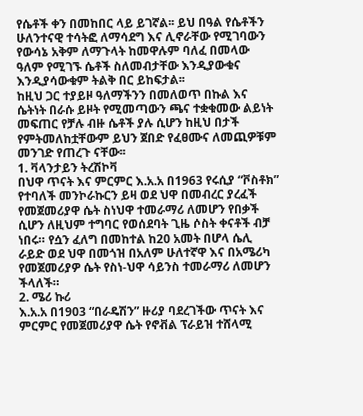የሴቶች ቀን በመከበር ላይ ይገኛል፡፡ ይህ በዓል የሴቶችን ሁለንተናዊ ተሳትፎ ለማሳደግ እና ሊኖራቸው የሚገባውን የውሳኔ አቅም ለማጉላት ከመዋሉም ባለፈ በመላው ዓለም የሚገኙ ሴቶች ስለመብታቸው እንዲያውቁና እንዲያሳውቁም ትልቅ በር ይከፍታል፡፡
ከዚህ ጋር ተያይዞ ዓለማችንን በመለወጥ በኩል እና ሴትነት በራሱ ይዞት የሚመጣውን ጫና ተቋቁመው ልይነት መፍጠር የቻሉ ብዙ ሴቶች ያሉ ሲሆን ከዚህ በታች የምትመለከቷቸውም ይህን ጀበድ የፈፀሙና ለመጪዎቹም መንገድ የጠረጉ ናቸው፡፡
1. ቫላንታይን ትረሽኮቫ
በህዋ ጥናት እና ምርምር እ.አ.አ በ1963 የሩሲያ “ቮስቶክ” የተባለች መንኮራኩርን ይዛ ወደ ህዋ በመብረር ያረፈች የመጀመሪያዋ ሴት ስነህዋ ተመራማሪ ለመሆን የበቃች ሲሆን ለዚህም ተግባር የወሰደባት ጊዜ ሶስት ቀናቶች ብቻ ነበሩ። የሷን ፈለግ በመከተል ከ20 አመት በሆላ ሴሊ ራይድ ወደ ህዋ በመጎዝ በአለም ሁለተኛዋ እና በአሜሪካ የመጀመሪያዎ ሴት የስነ-ህዋ ሳይንስ ተመራማሪ ለመሆን ችላለች።
2. ሜሪ ኩሪ
እ.አ.አ በ1903 “በራዴሽን” ዙሪያ ባደረገችው ጥናት እና ምርምር የመጀመሪያዋ ሴት የኖቭል ፕራይዝ ተሸላሚ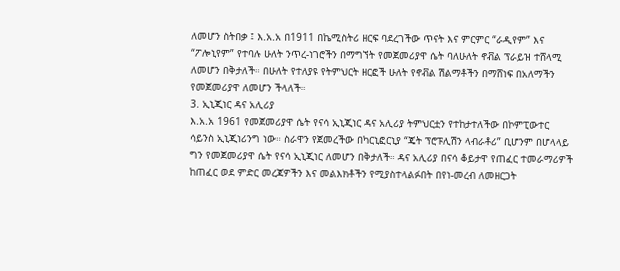ለመሆን ስትበቃ ፤ እ.አ.አ በ1911 በኬሚስትሪ ዘርፍ ባደረገችው ጥናት እና ምርምር “ራዲየም” እና “ፖሎኒየም” የተባሉ ሁለት ንጥረ-ነገሮችን በማግኘት የመጀመሪያዋ ሴት ባለሁለት ኖቭል ፕራይዝ ተሸላሚ ለመሆን በቅታለች። በሁለት የተለያዩ የትምህርት ዘርፎች ሁለት የኖቭል ሽልማቶችን በማሸነፍ በአለማችን የመጀመሪያዋ ለመሆን ችላለች።
3. ኢኒጂነር ዳና አሊሪያ
እ.አ.አ 1961 የመጀመሪያዋ ሴት የናሳ ኢኒጂነር ዳና አሊሪያ ትምህርቷን የተከታተለችው በኮምፒውተር ሳይንስ ኢኒጂነሪንግ ነው። ስራዋን የጀመረችው በካርኒፎርኒያ “ጄት ፕሮፑሊሽን ላብራቶሪ” ቢሆንም በሆላላይ ግን የመጀመሪያዋ ሴት የናሳ ኢኒጂነር ለመሆን በቅታለች። ዳና አሊሪያ በናሳ ቆይታዋ የጠፈር ተመራማሪዎች ከጠፈር ወደ ምድር መረጃዎችን እና መልእክቶችን የሚያስተላልፉበት በየነ-መረብ ለመዘርጋት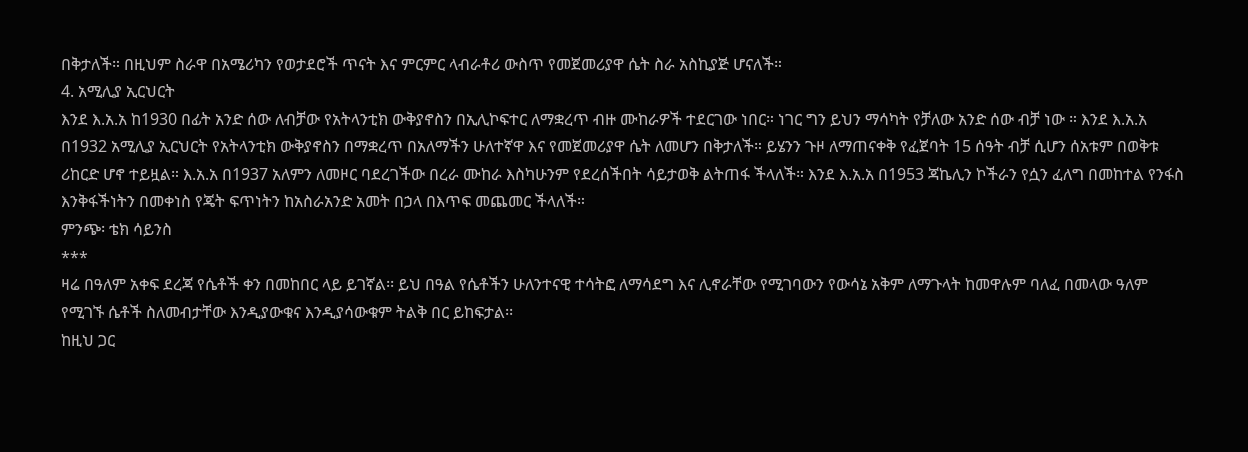በቅታለች። በዚህም ስራዋ በአሜሪካን የወታደሮች ጥናት እና ምርምር ላብራቶሪ ውስጥ የመጀመሪያዋ ሴት ስራ አስኪያጅ ሆናለች።
4. አሚሊያ ኢርህርት
እንደ እ.አ.አ ከ1930 በፊት አንድ ሰው ለብቻው የአትላንቲክ ውቅያኖስን በኢሊኮፍተር ለማቋረጥ ብዙ ሙከራዎች ተደርገው ነበር። ነገር ግን ይህን ማሳካት የቻለው አንድ ሰው ብቻ ነው ። እንደ እ.አ.አ በ1932 አሚሊያ ኢርህርት የአትላንቲክ ውቅያኖስን በማቋረጥ በአለማችን ሁለተኛዋ እና የመጀመሪያዋ ሴት ለመሆን በቅታለች። ይሄንን ጉዞ ለማጠናቀቅ የፈጀባት 15 ሰዓት ብቻ ሲሆን ሰአቱም በወቅቱ ሪከርድ ሆኖ ተይዟል። እ.አ.አ በ1937 አለምን ለመዞር ባደረገችው በረራ ሙከራ እስካሁንም የደረሰችበት ሳይታወቅ ልትጠፋ ችላለች። እንደ እ.አ.አ በ1953 ጃኬሊን ኮችራን የሷን ፈለግ በመከተል የንፋስ እንቅፋችነትን በመቀነስ የጄት ፍጥነትን ከአስራአንድ አመት በኃላ በእጥፍ መጨመር ችላለች።
ምንጭ፡ ቴክ ሳይንስ
***
ዛሬ በዓለም አቀፍ ደረጃ የሴቶች ቀን በመከበር ላይ ይገኛል፡፡ ይህ በዓል የሴቶችን ሁለንተናዊ ተሳትፎ ለማሳደግ እና ሊኖራቸው የሚገባውን የውሳኔ አቅም ለማጉላት ከመዋሉም ባለፈ በመላው ዓለም የሚገኙ ሴቶች ስለመብታቸው እንዲያውቁና እንዲያሳውቁም ትልቅ በር ይከፍታል፡፡
ከዚህ ጋር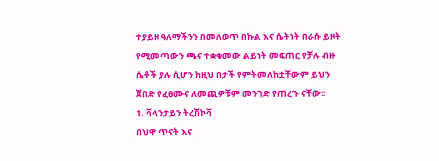ተያይዞ ዓለማችንን በመለወጥ በኩል እና ሴትነት በራሱ ይዞት የሚመጣውን ጫና ተቋቁመው ልይነት መፍጠር የቻሉ ብዙ ሴቶች ያሉ ሲሆን ከዚህ በታች የምትመለከቷቸውም ይህን ጀበድ የፈፀሙና ለመጪዎቹም መንገድ የጠረጉ ናቸው፡፡
1. ቫላንታይን ትረሽኮቫ
በህዋ ጥናት እና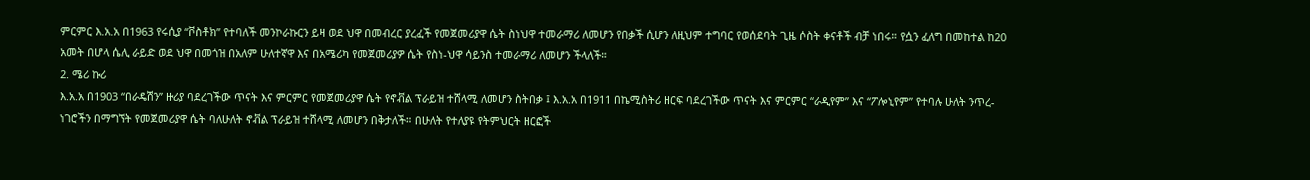ምርምር እ.አ.አ በ1963 የሩሲያ “ቮስቶክ” የተባለች መንኮራኩርን ይዛ ወደ ህዋ በመብረር ያረፈች የመጀመሪያዋ ሴት ስነህዋ ተመራማሪ ለመሆን የበቃች ሲሆን ለዚህም ተግባር የወሰደባት ጊዜ ሶስት ቀናቶች ብቻ ነበሩ። የሷን ፈለግ በመከተል ከ20 አመት በሆላ ሴሊ ራይድ ወደ ህዋ በመጎዝ በአለም ሁለተኛዋ እና በአሜሪካ የመጀመሪያዎ ሴት የስነ-ህዋ ሳይንስ ተመራማሪ ለመሆን ችላለች።
2. ሜሪ ኩሪ
እ.አ.አ በ1903 “በራዴሽን” ዙሪያ ባደረገችው ጥናት እና ምርምር የመጀመሪያዋ ሴት የኖቭል ፕራይዝ ተሸላሚ ለመሆን ስትበቃ ፤ እ.አ.አ በ1911 በኬሚስትሪ ዘርፍ ባደረገችው ጥናት እና ምርምር “ራዲየም” እና “ፖሎኒየም” የተባሉ ሁለት ንጥረ-ነገሮችን በማግኘት የመጀመሪያዋ ሴት ባለሁለት ኖቭል ፕራይዝ ተሸላሚ ለመሆን በቅታለች። በሁለት የተለያዩ የትምህርት ዘርፎች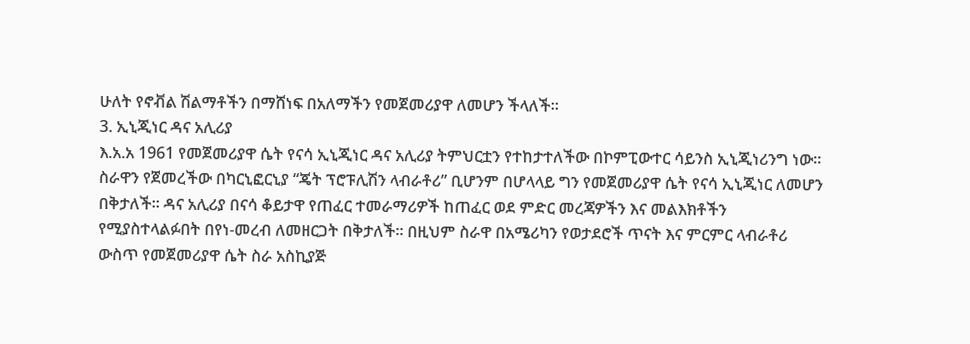ሁለት የኖቭል ሽልማቶችን በማሸነፍ በአለማችን የመጀመሪያዋ ለመሆን ችላለች።
3. ኢኒጂነር ዳና አሊሪያ
እ.አ.አ 1961 የመጀመሪያዋ ሴት የናሳ ኢኒጂነር ዳና አሊሪያ ትምህርቷን የተከታተለችው በኮምፒውተር ሳይንስ ኢኒጂነሪንግ ነው። ስራዋን የጀመረችው በካርኒፎርኒያ “ጄት ፕሮፑሊሽን ላብራቶሪ” ቢሆንም በሆላላይ ግን የመጀመሪያዋ ሴት የናሳ ኢኒጂነር ለመሆን በቅታለች። ዳና አሊሪያ በናሳ ቆይታዋ የጠፈር ተመራማሪዎች ከጠፈር ወደ ምድር መረጃዎችን እና መልእክቶችን የሚያስተላልፉበት በየነ-መረብ ለመዘርጋት በቅታለች። በዚህም ስራዋ በአሜሪካን የወታደሮች ጥናት እና ምርምር ላብራቶሪ ውስጥ የመጀመሪያዋ ሴት ስራ አስኪያጅ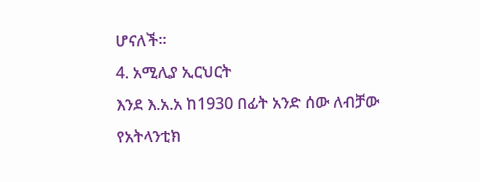ሆናለች።
4. አሚሊያ ኢርህርት
እንደ እ.አ.አ ከ1930 በፊት አንድ ሰው ለብቻው የአትላንቲክ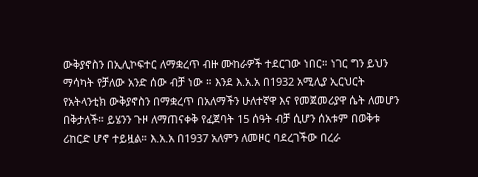ውቅያኖስን በኢሊኮፍተር ለማቋረጥ ብዙ ሙከራዎች ተደርገው ነበር። ነገር ግን ይህን ማሳካት የቻለው አንድ ሰው ብቻ ነው ። እንደ እ.አ.አ በ1932 አሚሊያ ኢርህርት የአትላንቲክ ውቅያኖስን በማቋረጥ በአለማችን ሁለተኛዋ እና የመጀመሪያዋ ሴት ለመሆን በቅታለች። ይሄንን ጉዞ ለማጠናቀቅ የፈጀባት 15 ሰዓት ብቻ ሲሆን ሰአቱም በወቅቱ ሪከርድ ሆኖ ተይዟል። እ.አ.አ በ1937 አለምን ለመዞር ባደረገችው በረራ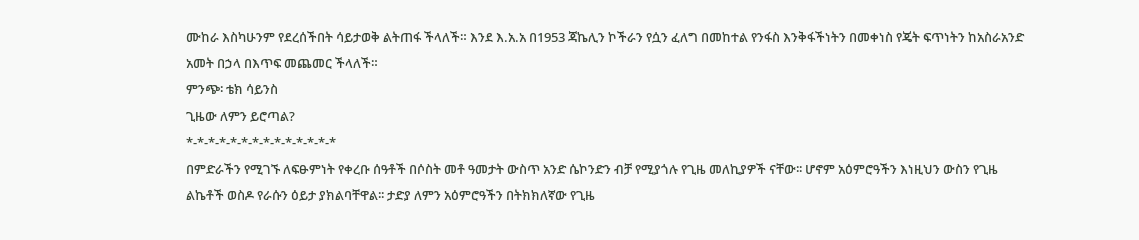ሙከራ እስካሁንም የደረሰችበት ሳይታወቅ ልትጠፋ ችላለች። እንደ እ.አ.አ በ1953 ጃኬሊን ኮችራን የሷን ፈለግ በመከተል የንፋስ እንቅፋችነትን በመቀነስ የጄት ፍጥነትን ከአስራአንድ አመት በኃላ በእጥፍ መጨመር ችላለች።
ምንጭ፡ ቴክ ሳይንስ
ጊዜው ለምን ይሮጣል?
*-*-*-*-*-*-*-*-*-*-*-*-*-*
በምድራችን የሚገኙ ለፍፁምነት የቀረቡ ሰዓቶች በሶስት መቶ ዓመታት ውስጥ አንድ ሴኮንድን ብቻ የሚያጎሉ የጊዜ መለኪያዎች ናቸው፡፡ ሆኖም አዕምሮዓችን እነዚህን ውስን የጊዜ ልኬቶች ወስዶ የራሱን ዕይታ ያክልባቸዋል፡፡ ታድያ ለምን አዕምሮዓችን በትክክለኛው የጊዜ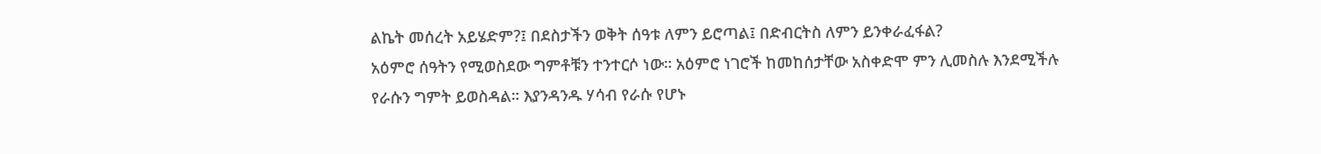ልኬት መሰረት አይሄድም?፤ በደስታችን ወቅት ሰዓቱ ለምን ይሮጣል፤ በድብርትስ ለምን ይንቀራፈፋል?
አዕምሮ ሰዓትን የሚወስደው ግምቶቹን ተንተርሶ ነው፡፡ አዕምሮ ነገሮች ከመከሰታቸው አስቀድሞ ምን ሊመስሉ እንደሚችሉ የራሱን ግምት ይወስዳል፡፡ እያንዳንዱ ሃሳብ የራሱ የሆኑ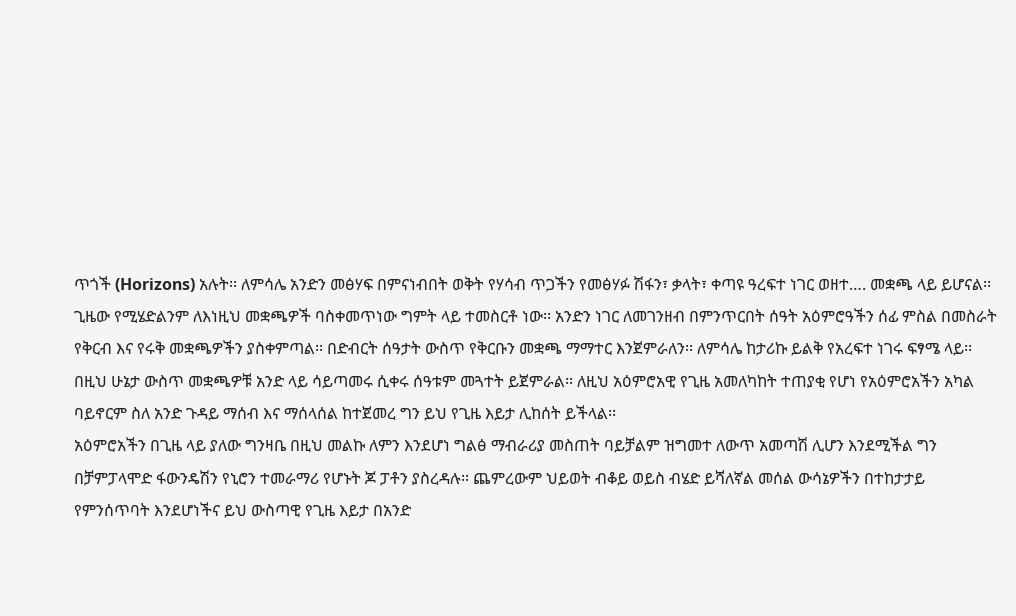ጥጎች (Horizons) አሉት፡፡ ለምሳሌ አንድን መፅሃፍ በምናነብበት ወቅት የሃሳብ ጥጋችን የመፅሃፉ ሽፋን፣ ቃላት፣ ቀጣዩ ዓረፍተ ነገር ወዘተ…. መቋጫ ላይ ይሆናል፡፡ ጊዜው የሚሄድልንም ለእነዚህ መቋጫዎች ባስቀመጥነው ግምት ላይ ተመስርቶ ነው፡፡ አንድን ነገር ለመገንዘብ በምንጥርበት ሰዓት አዕምሮዓችን ሰፊ ምስል በመስራት የቅርብ እና የሩቅ መቋጫዎችን ያስቀምጣል፡፡ በድብርት ሰዓታት ውስጥ የቅርቡን መቋጫ ማማተር እንጀምራለን፡፡ ለምሳሌ ከታሪኩ ይልቅ የአረፍተ ነገሩ ፍፃሜ ላይ፡፡ በዚህ ሁኔታ ውስጥ መቋጫዎቹ አንድ ላይ ሳይጣመሩ ሲቀሩ ሰዓቱም መጓተት ይጀምራል፡፡ ለዚህ አዕምሮአዊ የጊዜ አመለካከት ተጠያቂ የሆነ የአዕምሮአችን አካል ባይኖርም ስለ አንድ ጉዳይ ማሰብ እና ማሰላሰል ከተጀመረ ግን ይህ የጊዜ እይታ ሊከሰት ይችላል፡፡
አዕምሮአችን በጊዜ ላይ ያለው ግንዛቤ በዚህ መልኩ ለምን እንደሆነ ግልፅ ማብራሪያ መስጠት ባይቻልም ዝግመተ ለውጥ አመጣሽ ሊሆን እንደሚችል ግን በቻምፓላሞድ ፋውንዴሽን የኒሮን ተመራማሪ የሆኑት ጆ ፓቶን ያስረዳሉ፡፡ ጨምረውም ህይወት ብቆይ ወይስ ብሄድ ይሻለኛል መሰል ውሳኔዎችን በተከታታይ የምንሰጥባት እንደሆነችና ይህ ውስጣዊ የጊዜ እይታ በአንድ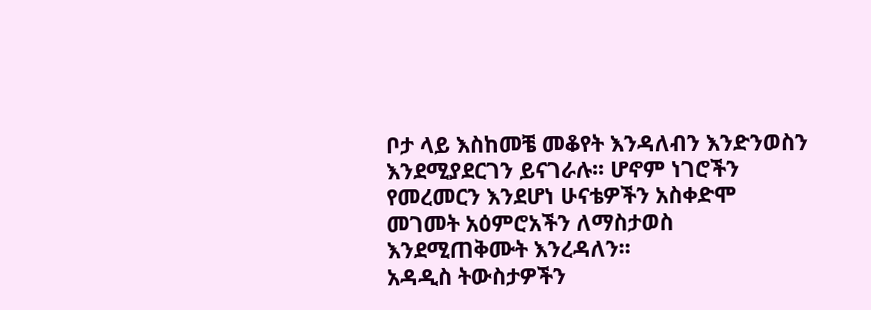ቦታ ላይ እስከመቼ መቆየት እንዳለብን እንድንወስን እንደሚያደርገን ይናገራሉ፡፡ ሆኖም ነገሮችን የመረመርን እንደሆነ ሁናቴዎችን አስቀድሞ መገመት አዕምሮአችን ለማስታወስ እንደሚጠቅሙት እንረዳለን፡፡
አዳዲስ ትውስታዎችን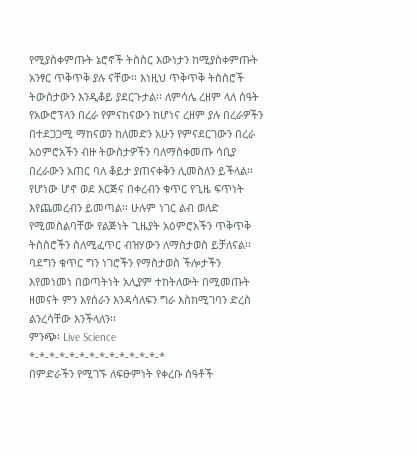የሚያስቀምጡት ኔሮኖች ትስስር እውነታን ከሚያስቀምጡት አንፃር ጥቅጥቅ ያሉ ናቸው፡፡ እነዚህ ጥቅጥቅ ትስስሮች ትውስታውን እንዲቆይ ያደርጉታል፡፡ ለምሳሌ ረዘም ላለ ሰዓት የአውሮፕላን በረራ የምናከናውን ከሆነና ረዘም ያሉ በረራዎችን በተደጋጋሚ ማከናወን ከለመድን አሁን የምናደርገውን በረራ አዕምሮአችን ብዙ ትውስታዎችን ባለማስቀመጡ ሳቢያ በረራውን አጠር ባለ ቆይታ ያጠናቀቅን ሊመስለን ይችላል፡፡
የሆነው ሆኖ ወደ እርጅና በቀረብን ቁጥር የጊዜ ፍጥነት እየጨመረብን ይመጣል፡፡ ሁሉም ነገር ልብ ወለድ የሚመስልባቸው የልጅነት ጊዜያት አዕምሮአችን ጥቅጥቅ ትስስሮችን ስለሚፈጥር ብዝሃውን ለማስታወስ ይቻለናል፡፡ ባደግን ቁጥር ግን ነገሮችን የማስታወስ ችሎታችን እየመነመነ በወጣትነት አሊያም ተከትለውት በሚመጡት ዘመናት ምን እየሰራን እንዳሳለፍን ግራ እስከሚገባን ድረስ ልንረሳቸው እንችላለን፡፡
ምንጭ፡ Live Science
*-*-*-*-*-*-*-*-*-*-*-*-*-*
በምድራችን የሚገኙ ለፍፁምነት የቀረቡ ሰዓቶች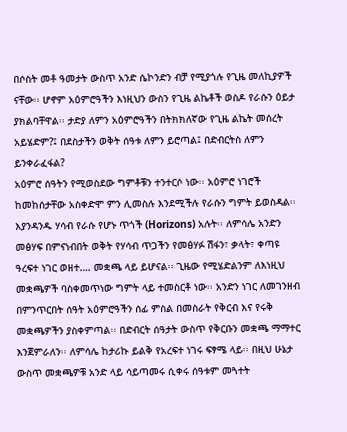በሶስት መቶ ዓመታት ውስጥ አንድ ሴኮንድን ብቻ የሚያጎሉ የጊዜ መለኪያዎች ናቸው፡፡ ሆኖም አዕምሮዓችን እነዚህን ውስን የጊዜ ልኬቶች ወስዶ የራሱን ዕይታ ያክልባቸዋል፡፡ ታድያ ለምን አዕምሮዓችን በትክክለኛው የጊዜ ልኬት መሰረት አይሄድም?፤ በደስታችን ወቅት ሰዓቱ ለምን ይሮጣል፤ በድብርትስ ለምን ይንቀራፈፋል?
አዕምሮ ሰዓትን የሚወስደው ግምቶቹን ተንተርሶ ነው፡፡ አዕምሮ ነገሮች ከመከሰታቸው አስቀድሞ ምን ሊመስሉ እንደሚችሉ የራሱን ግምት ይወስዳል፡፡ እያንዳንዱ ሃሳብ የራሱ የሆኑ ጥጎች (Horizons) አሉት፡፡ ለምሳሌ አንድን መፅሃፍ በምናነብበት ወቅት የሃሳብ ጥጋችን የመፅሃፉ ሽፋን፣ ቃላት፣ ቀጣዩ ዓረፍተ ነገር ወዘተ…. መቋጫ ላይ ይሆናል፡፡ ጊዜው የሚሄድልንም ለእነዚህ መቋጫዎች ባስቀመጥነው ግምት ላይ ተመስርቶ ነው፡፡ አንድን ነገር ለመገንዘብ በምንጥርበት ሰዓት አዕምሮዓችን ሰፊ ምስል በመስራት የቅርብ እና የሩቅ መቋጫዎችን ያስቀምጣል፡፡ በድብርት ሰዓታት ውስጥ የቅርቡን መቋጫ ማማተር እንጀምራለን፡፡ ለምሳሌ ከታሪኩ ይልቅ የአረፍተ ነገሩ ፍፃሜ ላይ፡፡ በዚህ ሁኔታ ውስጥ መቋጫዎቹ አንድ ላይ ሳይጣመሩ ሲቀሩ ሰዓቱም መጓተት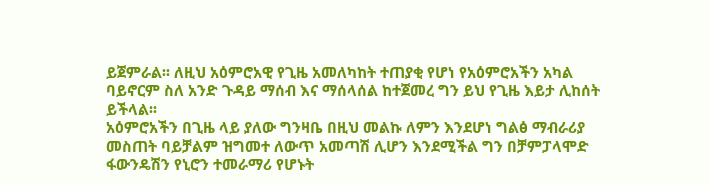ይጀምራል፡፡ ለዚህ አዕምሮአዊ የጊዜ አመለካከት ተጠያቂ የሆነ የአዕምሮአችን አካል ባይኖርም ስለ አንድ ጉዳይ ማሰብ እና ማሰላሰል ከተጀመረ ግን ይህ የጊዜ እይታ ሊከሰት ይችላል፡፡
አዕምሮአችን በጊዜ ላይ ያለው ግንዛቤ በዚህ መልኩ ለምን እንደሆነ ግልፅ ማብራሪያ መስጠት ባይቻልም ዝግመተ ለውጥ አመጣሽ ሊሆን እንደሚችል ግን በቻምፓላሞድ ፋውንዴሽን የኒሮን ተመራማሪ የሆኑት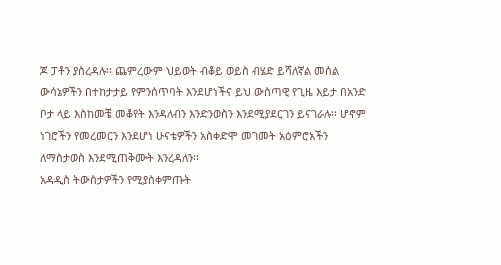ጆ ፓቶን ያስረዳሉ፡፡ ጨምረውም ህይወት ብቆይ ወይስ ብሄድ ይሻለኛል መሰል ውሳኔዎችን በተከታታይ የምንሰጥባት እንደሆነችና ይህ ውስጣዊ የጊዜ እይታ በአንድ ቦታ ላይ እስከመቼ መቆየት እንዳለብን እንድንወስን እንደሚያደርገን ይናገራሉ፡፡ ሆኖም ነገሮችን የመረመርን እንደሆነ ሁናቴዎችን አስቀድሞ መገመት አዕምሮአችን ለማስታወስ እንደሚጠቅሙት እንረዳለን፡፡
አዳዲስ ትውስታዎችን የሚያስቀምጡት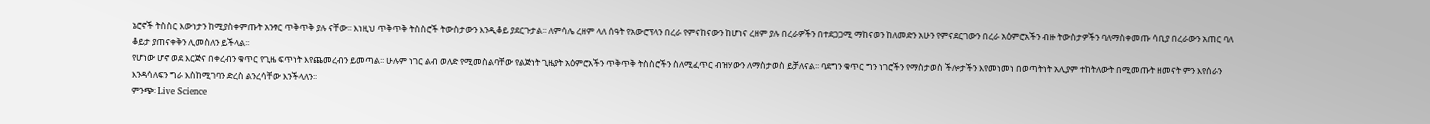ኔሮኖች ትስስር እውነታን ከሚያስቀምጡት አንፃር ጥቅጥቅ ያሉ ናቸው፡፡ እነዚህ ጥቅጥቅ ትስስሮች ትውስታውን እንዲቆይ ያደርጉታል፡፡ ለምሳሌ ረዘም ላለ ሰዓት የአውሮፕላን በረራ የምናከናውን ከሆነና ረዘም ያሉ በረራዎችን በተደጋጋሚ ማከናወን ከለመድን አሁን የምናደርገውን በረራ አዕምሮአችን ብዙ ትውስታዎችን ባለማስቀመጡ ሳቢያ በረራውን አጠር ባለ ቆይታ ያጠናቀቅን ሊመስለን ይችላል፡፡
የሆነው ሆኖ ወደ እርጅና በቀረብን ቁጥር የጊዜ ፍጥነት እየጨመረብን ይመጣል፡፡ ሁሉም ነገር ልብ ወለድ የሚመስልባቸው የልጅነት ጊዜያት አዕምሮአችን ጥቅጥቅ ትስስሮችን ስለሚፈጥር ብዝሃውን ለማስታወስ ይቻለናል፡፡ ባደግን ቁጥር ግን ነገሮችን የማስታወስ ችሎታችን እየመነመነ በወጣትነት አሊያም ተከትለውት በሚመጡት ዘመናት ምን እየሰራን እንዳሳለፍን ግራ እስከሚገባን ድረስ ልንረሳቸው እንችላለን፡፡
ምንጭ፡ Live Science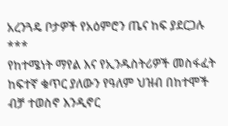አረንጓዴ ቦታዎች የአዕምሮን ጤና ከፍ ያደርጋሉ
***
የከተሜነት ማየል እና የኢንዱስትሪዎች መስፋፈት ከፍተኛ ቁጥር ያለውን የዓለም ህዝብ በከተሞች ብቻ ተወስኖ እንዲኖር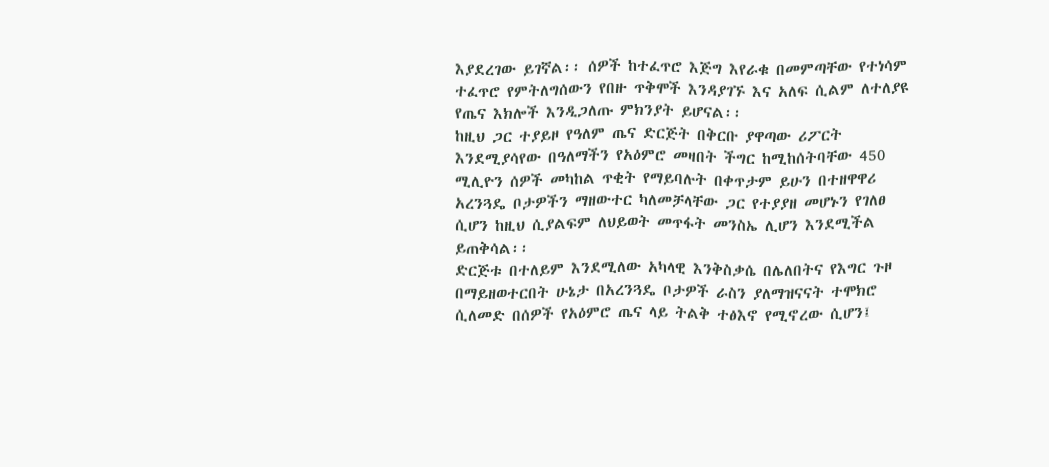እያደረገው ይገኛል፡፡ ሰዎች ከተፈጥሮ እጅግ እየራቁ በመምጣቸው የተነሳም ተፈጥሮ የምትለግሰውን የበዙ ጥቅሞች እንዳያገኙ እና አለፍ ሲልም ለተለያዩ የጤና እክሎች እንዲጋለጡ ምክንያት ይሆናል፡፡
ከዚህ ጋር ተያይዞ የዓለም ጤና ድርጅት በቅርቡ ያዋጣው ሪፖርት እንደሚያሳየው በዓለማችን የአዕምሮ መዛበት ችግር ከሚከሰትባቸው 450 ሚሊዮን ሰዎች መካከል ጥቂት የማይባሉት በቀጥታም ይሁን በተዘዋዋሪ አረንጓዴ ቦታዎችን ማዘውተር ካለመቻላቸው ጋር የተያያዘ መሆኑን የገለፀ ሲሆን ከዚህ ሲያልፍም ለህይወት መጥፋት መንስኤ ሊሆን እንደሚችል ይጠቅሳል፡፡
ድርጅቱ በተለይም እንደሚለው አካላዊ እንቅስቃሴ በሌለበትና የእግር ጉዞ በማይዘወተርበት ሁኔታ በአረንጓዴ ቦታዎች ራስን ያለማዝናናት ተሞክሮ ሲለመድ በሰዎች የአዕምሮ ጤና ላይ ትልቅ ተፅእኖ የሚኖረው ሲሆን፤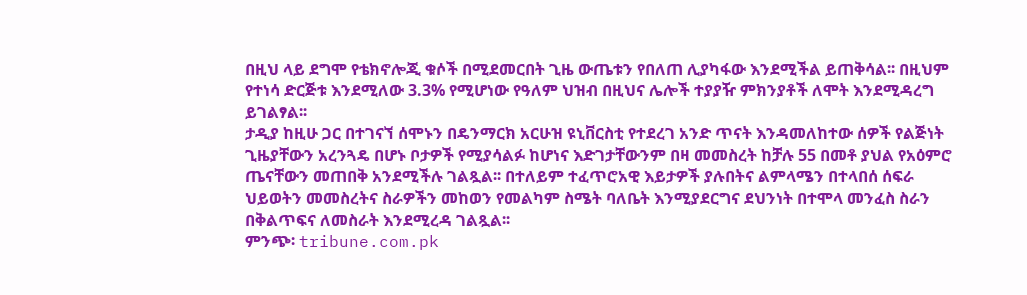በዚህ ላይ ደግሞ የቴክኖሎጂ ቁሶች በሚደመርበት ጊዜ ውጤቱን የበለጠ ሊያካፋው እንደሚችል ይጠቅሳል፡፡ በዚህም የተነሳ ድርጅቱ እንደሚለው 3.3% የሚሆነው የዓለም ህዝብ በዚህና ሌሎች ተያያዥ ምክንያቶች ለሞት እንደሚዳረግ ይገልፃል፡፡
ታዲያ ከዚሁ ጋር በተገናኘ ሰሞኑን በዴንማርክ አርሁዝ ዩኒቨርስቲ የተደረገ አንድ ጥናት እንዳመለከተው ሰዎች የልጅነት ጊዜያቸውን አረንጓዴ በሆኑ ቦታዎች የሚያሳልፉ ከሆነና እድገታቸውንም በዛ መመስረት ከቻሉ 55 በመቶ ያህል የአዕምሮ ጤናቸውን መጠበቅ አንደሚችሉ ገልጿል፡፡ በተለይም ተፈጥሮአዊ እይታዎች ያሉበትና ልምላሜን በተላበሰ ሰፍራ ህይወትን መመስረትና ስራዎችን መከወን የመልካም ስሜት ባለቤት እንሚያደርግና ደህንነት በተሞላ መንፈስ ስራን በቅልጥፍና ለመስራት እንደሚረዳ ገልጿል፡፡
ምንጭ፡ tribune.com.pk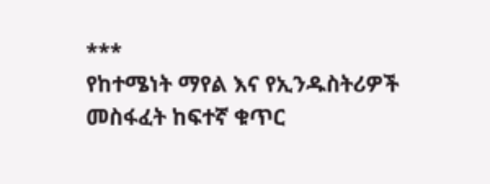***
የከተሜነት ማየል እና የኢንዱስትሪዎች መስፋፈት ከፍተኛ ቁጥር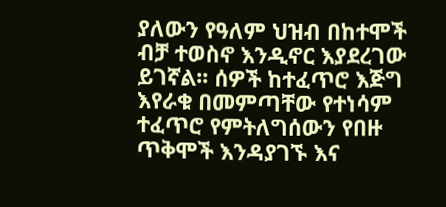ያለውን የዓለም ህዝብ በከተሞች ብቻ ተወስኖ እንዲኖር እያደረገው ይገኛል፡፡ ሰዎች ከተፈጥሮ እጅግ እየራቁ በመምጣቸው የተነሳም ተፈጥሮ የምትለግሰውን የበዙ ጥቅሞች እንዳያገኙ እና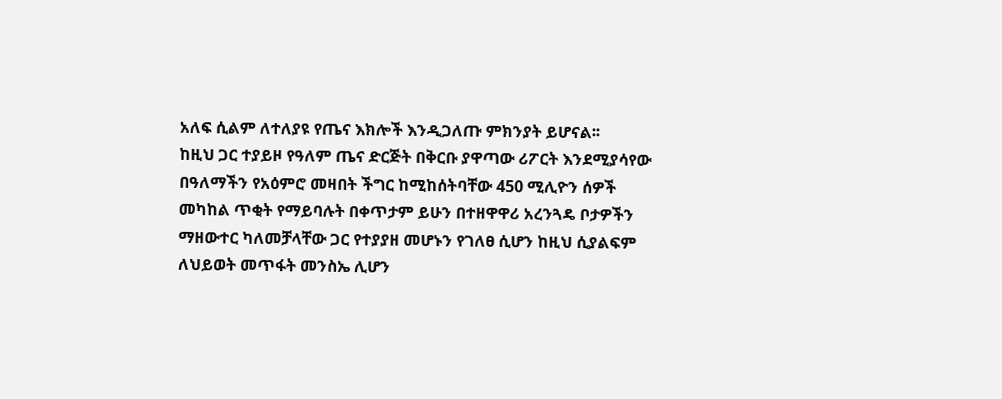አለፍ ሲልም ለተለያዩ የጤና እክሎች እንዲጋለጡ ምክንያት ይሆናል፡፡
ከዚህ ጋር ተያይዞ የዓለም ጤና ድርጅት በቅርቡ ያዋጣው ሪፖርት እንደሚያሳየው በዓለማችን የአዕምሮ መዛበት ችግር ከሚከሰትባቸው 450 ሚሊዮን ሰዎች መካከል ጥቂት የማይባሉት በቀጥታም ይሁን በተዘዋዋሪ አረንጓዴ ቦታዎችን ማዘውተር ካለመቻላቸው ጋር የተያያዘ መሆኑን የገለፀ ሲሆን ከዚህ ሲያልፍም ለህይወት መጥፋት መንስኤ ሊሆን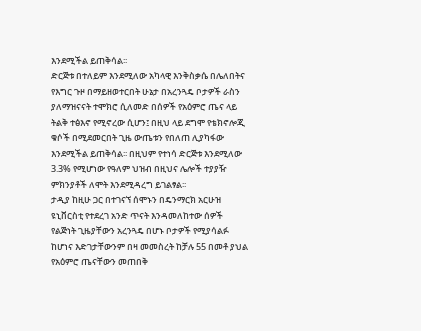እንደሚችል ይጠቅሳል፡፡
ድርጅቱ በተለይም እንደሚለው አካላዊ እንቅስቃሴ በሌለበትና የእግር ጉዞ በማይዘወተርበት ሁኔታ በአረንጓዴ ቦታዎች ራስን ያለማዝናናት ተሞክሮ ሲለመድ በሰዎች የአዕምሮ ጤና ላይ ትልቅ ተፅእኖ የሚኖረው ሲሆን፤ በዚህ ላይ ደግሞ የቴክኖሎጂ ቁሶች በሚደመርበት ጊዜ ውጤቱን የበለጠ ሊያካፋው እንደሚችል ይጠቅሳል፡፡ በዚህም የተነሳ ድርጅቱ እንደሚለው 3.3% የሚሆነው የዓለም ህዝብ በዚህና ሌሎች ተያያዥ ምክንያቶች ለሞት እንደሚዳረግ ይገልፃል፡፡
ታዲያ ከዚሁ ጋር በተገናኘ ሰሞኑን በዴንማርክ አርሁዝ ዩኒቨርስቲ የተደረገ አንድ ጥናት እንዳመለከተው ሰዎች የልጅነት ጊዜያቸውን አረንጓዴ በሆኑ ቦታዎች የሚያሳልፉ ከሆነና እድገታቸውንም በዛ መመስረት ከቻሉ 55 በመቶ ያህል የአዕምሮ ጤናቸውን መጠበቅ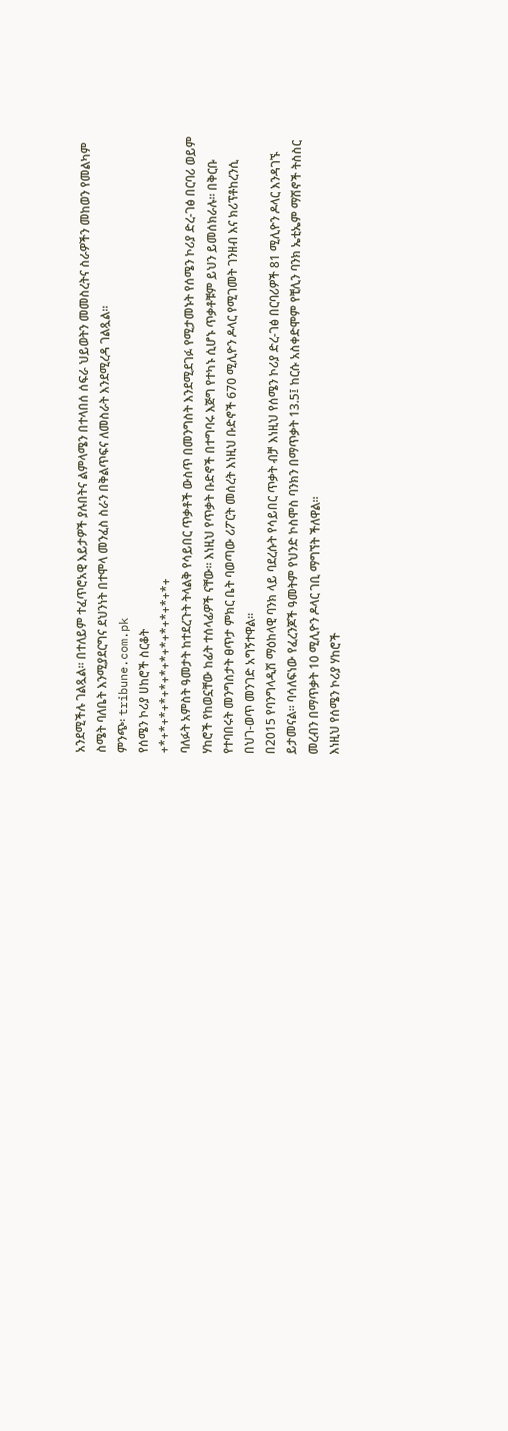አንደሚችሉ ገልጿል፡፡ በተለይም ተፈጥሮአዊ እይታዎች ያሉበትና ልምላሜን በተላበሰ ሰፍራ ህይወትን መመስረትና ስራዎችን መከወን የመልካም ስሜት ባለቤት እንሚያደርግና ደህንነት በተሞላ መንፈስ ስራን በቅልጥፍና ለመስራት እንደሚረዳ ገልጿል፡፡
ምንጭ፡ tribune.com.pk
የሰሜን ኮሪያ ሀከሮች ስርቆት
+*+*+*+*+*+*+*+*+*+*+*+*+
ባለፉት አምስት ዓመታት ከተደረጉት ትላልቅ የሳይበር ጥቃቶች ውስጥ በመንግስት እንደሚደገፉ የሚታመኑት የሰሜን ኮሪያ ድረ-ገፅ በርባሪ ወይም ሃከሮች የከወኗቸው ከፊት ተሰላፊዎች ናቸው፡፡ እነዚህ የጥቃት ቡድኖች በተግባሩ እጅግ የተካኑ ሲሆኑ ጥቃቶቹም ይህን ይመሰክራሉ፡፡ በቅርቡ የተባበሩት መንግስታት ፀጥታ ምክር ቤት ባወጣው ሪፖርት መሰረት እነዚህ ቡድኖች 670 ሚሊዮን ዶላር የሚገመት ገንዘብ እና ክሪፕቶከረንሲ በህገ-ወጥ መንገድ አግኝተዋል፡፡
በ2015 የባንግላዲሽ ማዕከላዊ ባንክ ላይ ባደረሱት የሳይበር ጥቃት ብቻ እነዚህ የሰሜን ኮሪያ ድረ-ገፅ በርባሪዎች 81 ሚሊዮን ዶላር እንዳገኙ ይታመናል፡፡ ባሳለፍነው የፈረንጆች ዓመትም የህንድ ኮስሞስ ባንክን በማጥቃት 13.5፤ ከርሱ አስቀድሞም የቺሊን ባንክ ኤቲኤም ማሽኖች ትስስር መረብን በማጥቃት 10 ሚሊዮን ዶላር ገቢ ማግኘት ችለዋል፡፡
እነዚህ የሰሜን ኮሪያ ሃከሮች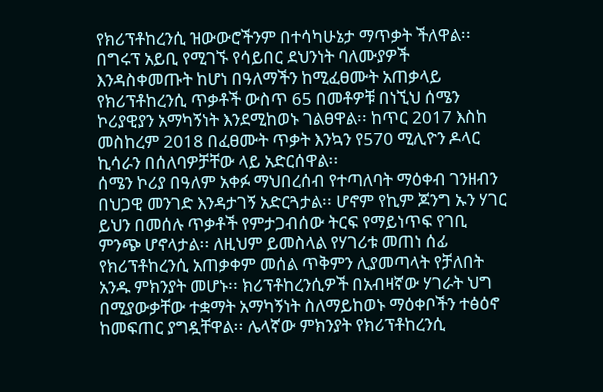የክሪፕቶከረንሲ ዝውውሮችንም በተሳካሁኔታ ማጥቃት ችለዋል፡፡ በግሩፕ አይቢ የሚገኙ የሳይበር ደህንነት ባለሙያዎች እንዳስቀመጡት ከሆነ በዓለማችን ከሚፈፀሙት አጠቃላይ የክሪፕቶከረንሲ ጥቃቶች ውስጥ 65 በመቶዎቹ በነኚህ ሰሜን ኮሪያዊያን አማካኝነት እንደሚከወኑ ገልፀዋል፡፡ ከጥር 2017 እስከ መስከረም 2018 በፈፀሙት ጥቃት እንኳን የ570 ሚሊዮን ዶላር ኪሳራን በሰለባዎቻቸው ላይ አድርሰዋል፡፡
ሰሜን ኮሪያ በዓለም አቀፉ ማህበረሰብ የተጣለባት ማዕቀብ ገንዘብን በህጋዊ መንገድ እንዳታገኝ አድርጓታል፡፡ ሆኖም የኪም ጆንግ ኡን ሃገር ይህን በመሰሉ ጥቃቶች የምታጋብሰው ትርፍ የማይነጥፍ የገቢ ምንጭ ሆኖላታል፡፡ ለዚህም ይመስላል የሃገሪቱ መጠነ ሰፊ የክሪፕቶከረንሲ አጠቃቀም መሰል ጥቅምን ሊያመጣላት የቻለበት አንዱ ምክንያት መሆኑ፡፡ ክሪፕቶከረንሲዎች በአብዛኛው ሃገራት ህግ በሚያውቃቸው ተቋማት አማካኝነት ስለማይከወኑ ማዕቀቦችን ተፅዕኖ ከመፍጠር ያግዷቸዋል፡፡ ሌላኛው ምክንያት የክሪፕቶከረንሲ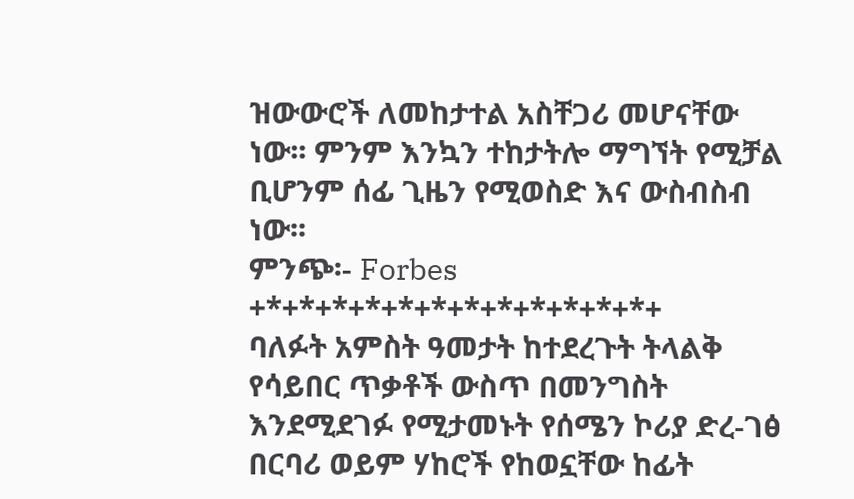ዝውውሮች ለመከታተል አስቸጋሪ መሆናቸው ነው፡፡ ምንም እንኳን ተከታትሎ ማግኘት የሚቻል ቢሆንም ሰፊ ጊዜን የሚወስድ እና ውስብስብ ነው፡፡
ምንጭ፡- Forbes
+*+*+*+*+*+*+*+*+*+*+*+*+
ባለፉት አምስት ዓመታት ከተደረጉት ትላልቅ የሳይበር ጥቃቶች ውስጥ በመንግስት እንደሚደገፉ የሚታመኑት የሰሜን ኮሪያ ድረ-ገፅ በርባሪ ወይም ሃከሮች የከወኗቸው ከፊት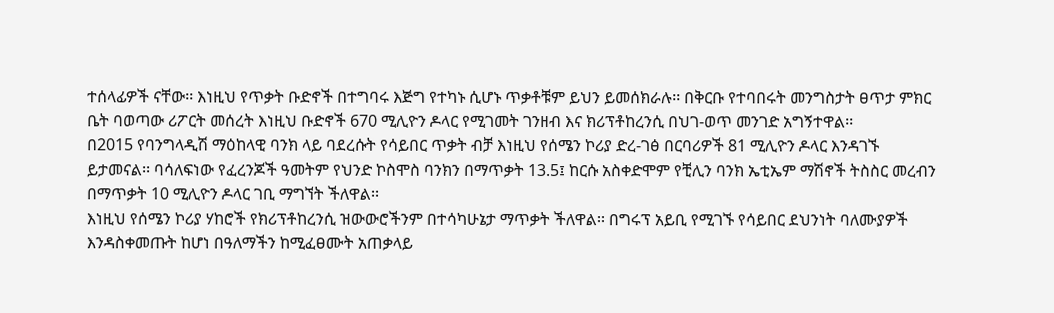ተሰላፊዎች ናቸው፡፡ እነዚህ የጥቃት ቡድኖች በተግባሩ እጅግ የተካኑ ሲሆኑ ጥቃቶቹም ይህን ይመሰክራሉ፡፡ በቅርቡ የተባበሩት መንግስታት ፀጥታ ምክር ቤት ባወጣው ሪፖርት መሰረት እነዚህ ቡድኖች 670 ሚሊዮን ዶላር የሚገመት ገንዘብ እና ክሪፕቶከረንሲ በህገ-ወጥ መንገድ አግኝተዋል፡፡
በ2015 የባንግላዲሽ ማዕከላዊ ባንክ ላይ ባደረሱት የሳይበር ጥቃት ብቻ እነዚህ የሰሜን ኮሪያ ድረ-ገፅ በርባሪዎች 81 ሚሊዮን ዶላር እንዳገኙ ይታመናል፡፡ ባሳለፍነው የፈረንጆች ዓመትም የህንድ ኮስሞስ ባንክን በማጥቃት 13.5፤ ከርሱ አስቀድሞም የቺሊን ባንክ ኤቲኤም ማሽኖች ትስስር መረብን በማጥቃት 10 ሚሊዮን ዶላር ገቢ ማግኘት ችለዋል፡፡
እነዚህ የሰሜን ኮሪያ ሃከሮች የክሪፕቶከረንሲ ዝውውሮችንም በተሳካሁኔታ ማጥቃት ችለዋል፡፡ በግሩፕ አይቢ የሚገኙ የሳይበር ደህንነት ባለሙያዎች እንዳስቀመጡት ከሆነ በዓለማችን ከሚፈፀሙት አጠቃላይ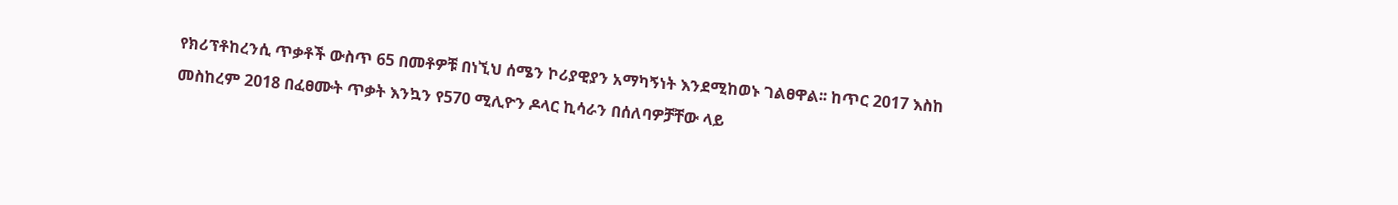የክሪፕቶከረንሲ ጥቃቶች ውስጥ 65 በመቶዎቹ በነኚህ ሰሜን ኮሪያዊያን አማካኝነት እንደሚከወኑ ገልፀዋል፡፡ ከጥር 2017 እስከ መስከረም 2018 በፈፀሙት ጥቃት እንኳን የ570 ሚሊዮን ዶላር ኪሳራን በሰለባዎቻቸው ላይ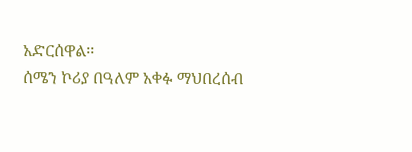አድርሰዋል፡፡
ሰሜን ኮሪያ በዓለም አቀፉ ማህበረሰብ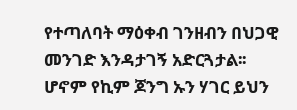የተጣለባት ማዕቀብ ገንዘብን በህጋዊ መንገድ እንዳታገኝ አድርጓታል፡፡ ሆኖም የኪም ጆንግ ኡን ሃገር ይህን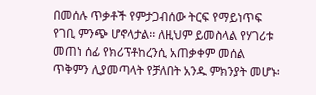በመሰሉ ጥቃቶች የምታጋብሰው ትርፍ የማይነጥፍ የገቢ ምንጭ ሆኖላታል፡፡ ለዚህም ይመስላል የሃገሪቱ መጠነ ሰፊ የክሪፕቶከረንሲ አጠቃቀም መሰል ጥቅምን ሊያመጣላት የቻለበት አንዱ ምክንያት መሆኑ፡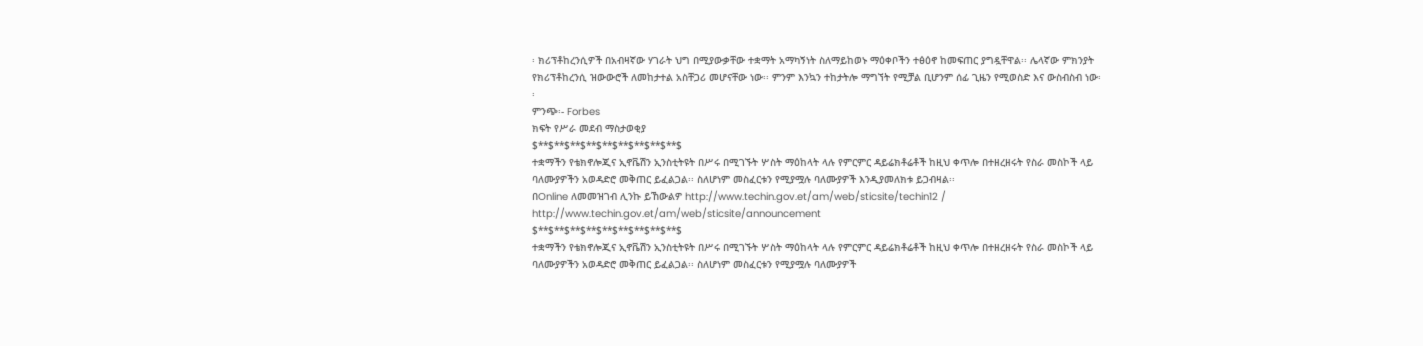፡ ክሪፕቶከረንሲዎች በአብዛኛው ሃገራት ህግ በሚያውቃቸው ተቋማት አማካኝነት ስለማይከወኑ ማዕቀቦችን ተፅዕኖ ከመፍጠር ያግዷቸዋል፡፡ ሌላኛው ምክንያት የክሪፕቶከረንሲ ዝውውሮች ለመከታተል አስቸጋሪ መሆናቸው ነው፡፡ ምንም እንኳን ተከታትሎ ማግኘት የሚቻል ቢሆንም ሰፊ ጊዜን የሚወስድ እና ውስብስብ ነው፡፡
ምንጭ፡- Forbes
ክፍት የሥራ መደብ ማስታወቂያ
$**$**$**$**$**$**$**$**$**$
ተቋማችን የቴክኖሎጂና ኢኖቬሽን ኢንስቲትዩት በሥሩ በሚገኙት ሦስት ማዕከላት ላሉ የምርምር ዳይሬክቶሬቶች ከዚህ ቀጥሎ በተዘረዘሩት የስራ መስኮች ላይ ባለሙያዎችን አወዳድሮ መቅጠር ይፈልጋል፡፡ ስለሆነም መስፈርቱን የሚያሟሉ ባለሙያዎች እንዲያመለክቱ ይጋብዛል፡፡
በOnline ለመመዝገብ ሊንኩ ይኸውልዎ http://www.techin.gov.et/am/web/sticsite/techin12 /
http://www.techin.gov.et/am/web/sticsite/announcement
$**$**$**$**$**$**$**$**$**$
ተቋማችን የቴክኖሎጂና ኢኖቬሽን ኢንስቲትዩት በሥሩ በሚገኙት ሦስት ማዕከላት ላሉ የምርምር ዳይሬክቶሬቶች ከዚህ ቀጥሎ በተዘረዘሩት የስራ መስኮች ላይ ባለሙያዎችን አወዳድሮ መቅጠር ይፈልጋል፡፡ ስለሆነም መስፈርቱን የሚያሟሉ ባለሙያዎች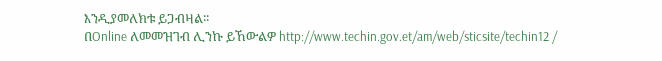እንዲያመለክቱ ይጋብዛል፡፡
በOnline ለመመዝገብ ሊንኩ ይኸውልዎ http://www.techin.gov.et/am/web/sticsite/techin12 /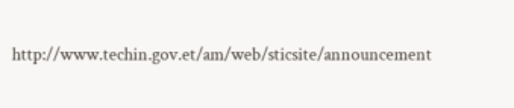http://www.techin.gov.et/am/web/sticsite/announcement